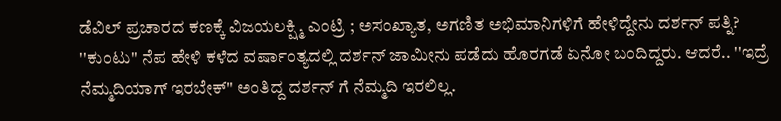ಡೆವಿಲ್ ಪ್ರಚಾರದ ಕಣಕ್ಕೆ ವಿಜಯಲಕ್ಷ್ಮಿ ಎಂಟ್ರಿ ; ಅಸಂಖ್ಯಾತ, ಅಗಣಿತ ಅಭಿಮಾನಿಗಳಿಗೆ ಹೇಳಿದ್ದೇನು ದರ್ಶನ್ ಪತ್ನಿ?
''ಕುಂಟು'' ನೆಪ ಹೇಳಿ ಕಳೆದ ವರ್ಷಾಂತ್ಯದಲ್ಲಿ ದರ್ಶನ್ ಜಾಮೀನು ಪಡೆದು ಹೊರಗಡೆ ಏನೋ ಬಂದಿದ್ದರು. ಆದರೆ.. ''ಇದ್ರೆ ನೆಮ್ಮದಿಯಾಗ್ ಇರಬೇಕ್'' ಅಂತಿದ್ದ ದರ್ಶನ್ ಗೆ ನೆಮ್ಮದಿ ಇರಲಿಲ್ಲ.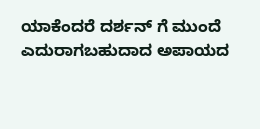ಯಾಕೆಂದರೆ ದರ್ಶನ್ ಗೆ ಮುಂದೆ ಎದುರಾಗಬಹುದಾದ ಅಪಾಯದ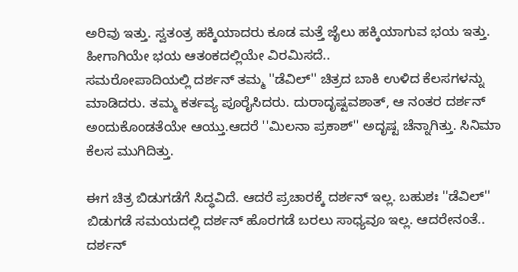ಅರಿವು ಇತ್ತು. ಸ್ವತಂತ್ರ ಹಕ್ಕಿಯಾದರು ಕೂಡ ಮತ್ತೆ ಜೈಲು ಹಕ್ಕಿಯಾಗುವ ಭಯ ಇತ್ತು. ಹೀಗಾಗಿಯೇ ಭಯ ಆತಂಕದಲ್ಲಿಯೇ ವಿರಮಿಸದೆ..
ಸಮರೋಪಾದಿಯಲ್ಲಿ ದರ್ಶನ್ ತಮ್ಮ ''ಡೆವಿಲ್'' ಚಿತ್ರದ ಬಾಕಿ ಉಳಿದ ಕೆಲಸಗಳನ್ನು ಮಾಡಿದರು. ತಮ್ಮ ಕರ್ತವ್ಯ ಪೂರೈಸಿದರು. ದುರಾದೃಷ್ಟವಶಾತ್, ಆ ನಂತರ ದರ್ಶನ್ ಅಂದುಕೊಂಡತೆಯೇ ಆಯ್ತು.ಆದರೆ ''ಮಿಲನಾ ಪ್ರಕಾಶ್'' ಅದೃಷ್ಟ ಚೆನ್ನಾಗಿತ್ತು. ಸಿನಿಮಾ ಕೆಲಸ ಮುಗಿದಿತ್ತು.

ಈಗ ಚಿತ್ರ ಬಿಡುಗಡೆಗೆ ಸಿದ್ಧವಿದೆ. ಆದರೆ ಪ್ರಚಾರಕ್ಕೆ ದರ್ಶನ್ ಇಲ್ಲ. ಬಹುಶಃ ''ಡೆವಿಲ್'' ಬಿಡುಗಡೆ ಸಮಯದಲ್ಲಿ ದರ್ಶನ್ ಹೊರಗಡೆ ಬರಲು ಸಾಧ್ಯವೂ ಇಲ್ಲ. ಆದರೇನಂತೆ.. ದರ್ಶನ್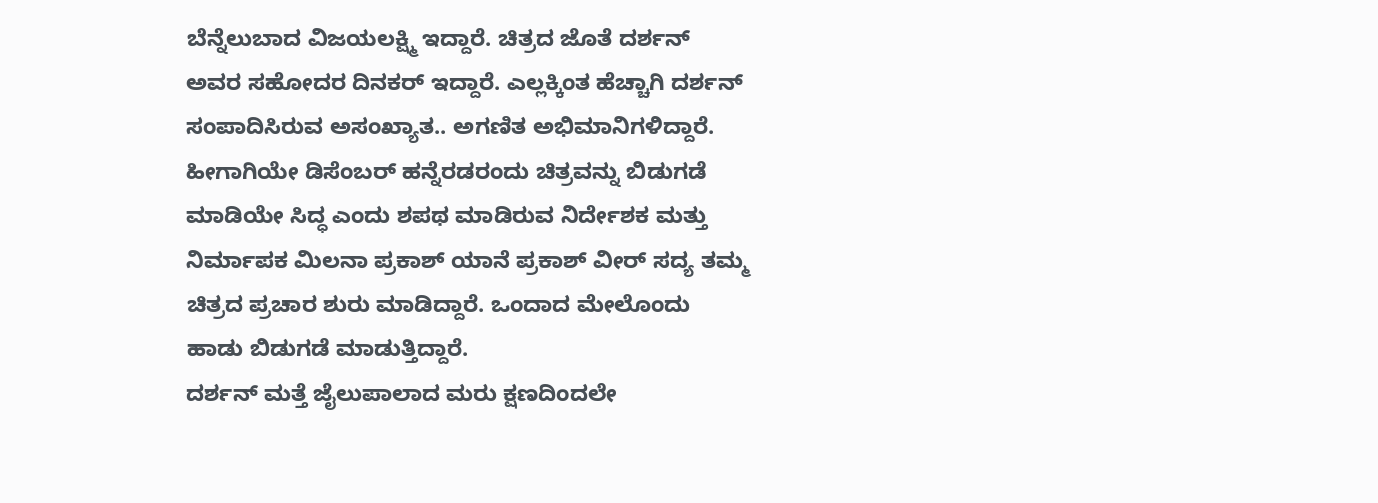ಬೆನ್ನೆಲುಬಾದ ವಿಜಯಲಕ್ಷ್ಮಿ ಇದ್ದಾರೆ. ಚಿತ್ರದ ಜೊತೆ ದರ್ಶನ್ ಅವರ ಸಹೋದರ ದಿನಕರ್ ಇದ್ದಾರೆ. ಎಲ್ಲಕ್ಕಿಂತ ಹೆಚ್ಚಾಗಿ ದರ್ಶನ್ ಸಂಪಾದಿಸಿರುವ ಅಸಂಖ್ಯಾತ.. ಅಗಣಿತ ಅಭಿಮಾನಿಗಳಿದ್ದಾರೆ.
ಹೀಗಾಗಿಯೇ ಡಿಸೆಂಬರ್ ಹನ್ನೆರಡರಂದು ಚಿತ್ರವನ್ನು ಬಿಡುಗಡೆ ಮಾಡಿಯೇ ಸಿದ್ಧ ಎಂದು ಶಪಥ ಮಾಡಿರುವ ನಿರ್ದೇಶಕ ಮತ್ತು ನಿರ್ಮಾಪಕ ಮಿಲನಾ ಪ್ರಕಾಶ್ ಯಾನೆ ಪ್ರಕಾಶ್ ವೀರ್ ಸದ್ಯ ತಮ್ಮ ಚಿತ್ರದ ಪ್ರಚಾರ ಶುರು ಮಾಡಿದ್ದಾರೆ. ಒಂದಾದ ಮೇಲೊಂದು ಹಾಡು ಬಿಡುಗಡೆ ಮಾಡುತ್ತಿದ್ದಾರೆ.
ದರ್ಶನ್ ಮತ್ತೆ ಜೈಲುಪಾಲಾದ ಮರು ಕ್ಷಣದಿಂದಲೇ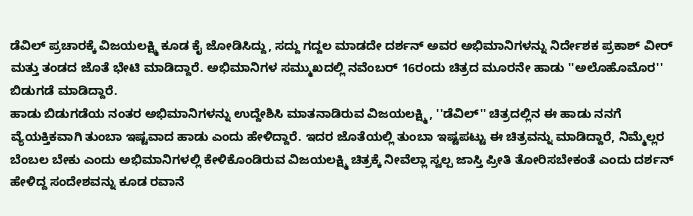ಡೆವಿಲ್ ಪ್ರಚಾರಕ್ಕೆ ವಿಜಯಲಕ್ಷ್ಮಿ ಕೂಡ ಕೈ ಜೋಡಿಸಿದ್ದು, ಸದ್ದು ಗದ್ದಲ ಮಾಡದೇ ದರ್ಶನ್ ಅವರ ಅಭಿಮಾನಿಗಳನ್ನು ನಿರ್ದೇಶಕ ಪ್ರಕಾಶ್ ವೀರ್ ಮತ್ತು ತಂಡದ ಜೊತೆ ಭೇಟಿ ಮಾಡಿದ್ದಾರೆ. ಅಭಿಮಾನಿಗಳ ಸಮ್ಮುಖದಲ್ಲಿ ನವೆಂಬರ್ 16ರಂದು ಚಿತ್ರದ ಮೂರನೇ ಹಾಡು ''ಅಲೊಹೊಮೊರ'' ಬಿಡುಗಡೆ ಮಾಡಿದ್ದಾರೆ.
ಹಾಡು ಬಿಡುಗಡೆಯ ನಂತರ ಅಭಿಮಾನಿಗಳನ್ನು ಉದ್ದೇಶಿಸಿ ಮಾತನಾಡಿರುವ ವಿಜಯಲಕ್ಷ್ಮಿ, ''ಡೆವಿಲ್'' ಚಿತ್ರದಲ್ಲಿನ ಈ ಹಾಡು ನನಗೆ ವ್ಯೆಯಕ್ತಿಕವಾಗಿ ತುಂಬಾ ಇಷ್ಟವಾದ ಹಾಡು ಎಂದು ಹೇಳಿದ್ದಾರೆ. ಇದರ ಜೊತೆಯಲ್ಲಿ ತುಂಬಾ ಇಷ್ಟಪಟ್ಟು ಈ ಚಿತ್ರವನ್ನು ಮಾಡಿದ್ದಾರೆ, ನಿಮ್ಮೆಲ್ಲರ ಬೆಂಬಲ ಬೇಕು ಎಂದು ಅಭಿಮಾನಿಗಳಲ್ಲಿ ಕೇಳಿಕೊಂಡಿರುವ ವಿಜಯಲಕ್ಷ್ಮಿ ಚಿತ್ರಕ್ಕೆ ನೀವೆಲ್ಲಾ ಸ್ವಲ್ಪ ಜಾಸ್ತಿ ಪ್ರೀತಿ ತೋರಿಸಬೇಕಂತೆ ಎಂದು ದರ್ಶನ್ ಹೇಳಿದ್ದ ಸಂದೇಶವನ್ನು ಕೂಡ ರವಾನೆ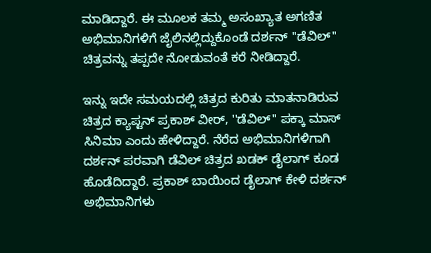ಮಾಡಿದ್ದಾರೆ. ಈ ಮೂಲಕ ತಮ್ಮ ಅಸಂಖ್ಯಾತ ಅಗಣಿತ ಅಭಿಮಾನಿಗಳಿಗೆ ಜೈಲಿನಲ್ಲಿದ್ದುಕೊಂಡೆ ದರ್ಶನ್ ''ಡೆವಿಲ್'' ಚಿತ್ರವನ್ನು ತಪ್ಪದೇ ನೋಡುವಂತೆ ಕರೆ ನೀಡಿದ್ದಾರೆ.

ಇನ್ನು ಇದೇ ಸಮಯದಲ್ಲಿ ಚಿತ್ರದ ಕುರಿತು ಮಾತನಾಡಿರುವ ಚಿತ್ರದ ಕ್ಯಾಪ್ಟನ್ ಪ್ರಕಾಶ್ ವೀರ್, ''ಡೆವಿಲ್'' ಪಕ್ಕಾ ಮಾಸ್ ಸಿನಿಮಾ ಎಂದು ಹೇಳಿದ್ದಾರೆ. ನೆರೆದ ಅಭಿಮಾನಿಗಳಿಗಾಗಿ ದರ್ಶನ್ ಪರವಾಗಿ ಡೆವಿಲ್ ಚಿತ್ರದ ಖಡಕ್ ಡೈಲಾಗ್ ಕೂಡ ಹೊಡೆದಿದ್ದಾರೆ. ಪ್ರಕಾಶ್ ಬಾಯಿಂದ ಡೈಲಾಗ್ ಕೇಳಿ ದರ್ಶನ್ ಅಭಿಮಾನಿಗಳು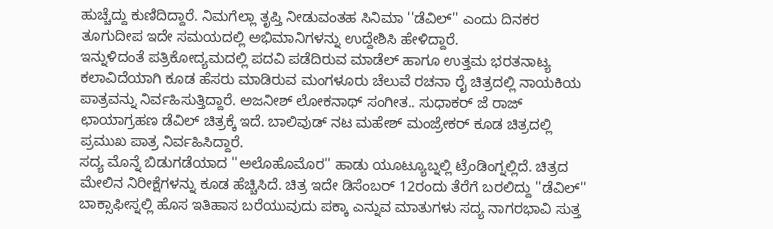ಹುಚ್ಚೆದ್ದು ಕುಣಿದಿದ್ದಾರೆ. ನಿಮಗೆಲ್ಲಾ ತೃಪ್ತಿ ನೀಡುವಂತಹ ಸಿನಿಮಾ ''ಡೆವಿಲ್'' ಎಂದು ದಿನಕರ ತೂಗುದೀಪ ಇದೇ ಸಮಯದಲ್ಲಿ ಅಭಿಮಾನಿಗಳನ್ನು ಉದ್ದೇಶಿಸಿ ಹೇಳಿದ್ದಾರೆ.
ಇನ್ನುಳಿದಂತೆ ಪತ್ರಿಕೋದ್ಯಮದಲ್ಲಿ ಪದವಿ ಪಡೆದಿರುವ ಮಾಡೆಲ್ ಹಾಗೂ ಉತ್ತಮ ಭರತನಾಟ್ಯ ಕಲಾವಿದೆಯಾಗಿ ಕೂಡ ಹೆಸರು ಮಾಡಿರುವ ಮಂಗಳೂರು ಚೆಲುವೆ ರಚನಾ ರೈ ಚಿತ್ರದಲ್ಲಿ ನಾಯಕಿಯ ಪಾತ್ರವನ್ನು ನಿರ್ವಹಿಸುತ್ತಿದ್ದಾರೆ. ಅಜನೀಶ್ ಲೋಕನಾಥ್ ಸಂಗೀತ.. ಸುಧಾಕರ್ ಜೆ ರಾಜ್ ಛಾಯಾಗ್ರಹಣ ಡೆವಿಲ್ ಚಿತ್ರಕ್ಕೆ ಇದೆ. ಬಾಲಿವುಡ್ ನಟ ಮಹೇಶ್ ಮಂಜ್ರೇಕರ್ ಕೂಡ ಚಿತ್ರದಲ್ಲಿ ಪ್ರಮುಖ ಪಾತ್ರ ನಿರ್ವಹಿಸಿದ್ದಾರೆ.
ಸದ್ಯ ಮೊನ್ನೆ ಬಿಡುಗಡೆಯಾದ ''ಅಲೊಹೊಮೊರ'' ಹಾಡು ಯೂಟ್ಯೂಬ್ನಲ್ಲಿ ಟ್ರೆಂಡಿಂಗ್ನಲ್ಲಿದೆ. ಚಿತ್ರದ ಮೇಲಿನ ನಿರೀಕ್ಷೆಗಳನ್ನು ಕೂಡ ಹೆಚ್ಚಿಸಿದೆ. ಚಿತ್ರ ಇದೇ ಡಿಸೆಂಬರ್ 12ರಂದು ತೆರೆಗೆ ಬರಲಿದ್ದು ''ಡೆವಿಲ್'' ಬಾಕ್ಸಾಫೀಸ್ನಲ್ಲಿ ಹೊಸ ಇತಿಹಾಸ ಬರೆಯುವುದು ಪಕ್ಕಾ ಎನ್ನುವ ಮಾತುಗಳು ಸದ್ಯ ನಾಗರಭಾವಿ ಸುತ್ತ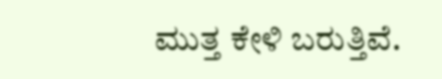ಮುತ್ತ ಕೇಳಿ ಬರುತ್ತಿವೆ.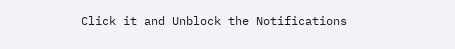Click it and Unblock the Notifications